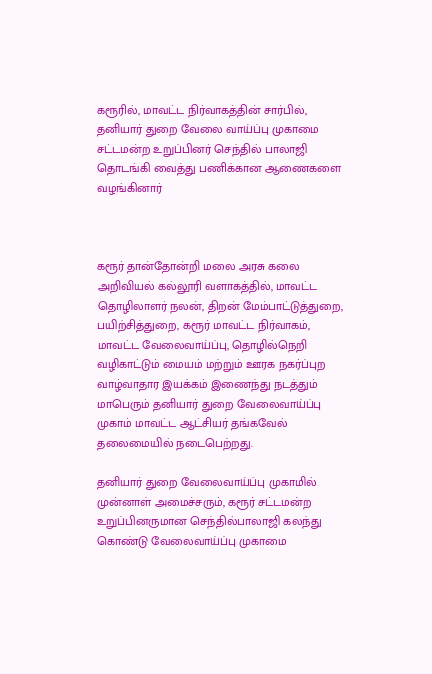கரூரில், மாவட்ட நிர்வாகத்தின் சார்பில், தனியார் துறை வேலை வாய்ப்பு முகாமை சட்டமன்ற உறுப்பினர் செந்தில் பாலாஜி தொடங்கி வைத்து பணிக்கான ஆணைகளை வழங்கினார்



கரூர் தான்தோன்றி மலை அரசு கலை அறிவியல் கல்லூரி வளாகத்தில், மாவட்ட தொழிலாளர் நலன், திறன் மேம்பாட்டுத்துறை, பயிற்சித்துறை, கரூர் மாவட்ட நிர்வாகம், மாவட்ட வேலைவாய்ப்பு, தொழில்நெறி வழிகாட்டும் மையம் மற்றும் ஊரக நகர்ப்புற வாழ்வாதார இயக்கம் இணைந்து நடத்தும் மாபெரும் தனியார் துறை வேலைவாய்ப்பு முகாம் மாவட்ட ஆட்சியர் தங்கவேல் தலைமையில் நடைபெற்றது.

தனியார் துறை வேலைவாய்ப்பு முகாமில் முன்னாள் அமைச்சரும், கரூர் சட்டமன்ற உறுப்பினருமான செந்தில்பாலாஜி கலந்து கொண்டு வேலைவாய்ப்பு முகாமை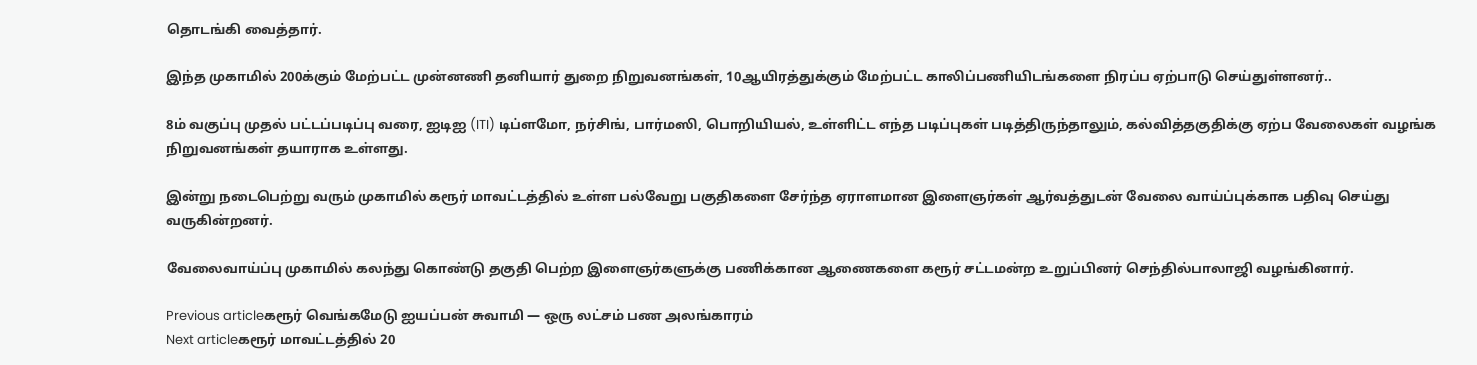தொடங்கி வைத்தார்.

இந்த முகாமில் 200க்கும் மேற்பட்ட முன்னணி தனியார் துறை நிறுவனங்கள், 10ஆயிரத்துக்கும் மேற்பட்ட காலிப்பணியிடங்களை நிரப்ப ஏற்பாடு செய்துள்ளனர்..

8ம் வகுப்பு முதல் பட்டப்படிப்பு வரை, ஐடிஐ (ITI) டிப்ளமோ, நர்சிங், பார்மஸி, பொறியியல், உள்ளிட்ட எந்த படிப்புகள் படித்திருந்தாலும், கல்வித்தகுதிக்கு ஏற்ப வேலைகள் வழங்க நிறுவனங்கள் தயாராக உள்ளது.

இன்று நடைபெற்று வரும் முகாமில் கரூர் மாவட்டத்தில் உள்ள பல்வேறு பகுதிகளை சேர்ந்த ஏராளமான இளைஞர்கள் ஆர்வத்துடன் வேலை வாய்ப்புக்காக பதிவு செய்து வருகின்றனர்.

வேலைவாய்ப்பு முகாமில் கலந்து கொண்டு தகுதி பெற்ற இளைஞர்களுக்கு பணிக்கான ஆணைகளை கரூர் சட்டமன்ற உறுப்பினர் செந்தில்பாலாஜி வழங்கினார்.

Previous articleகரூர் வெங்கமேடு ஐயப்பன் சுவாமி — ஒரு லட்சம் பண அலங்காரம்
Next articleகரூர் மாவட்டத்தில் 20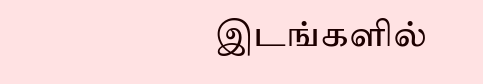இடங்களில்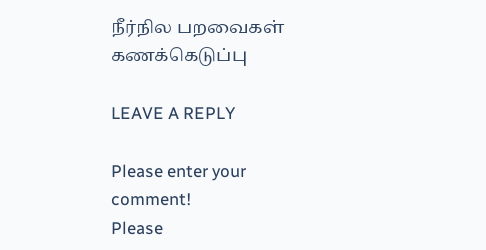நீர்நில பறவைகள் கணக்கெடுப்பு

LEAVE A REPLY

Please enter your comment!
Please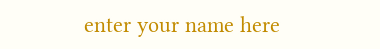enter your name here